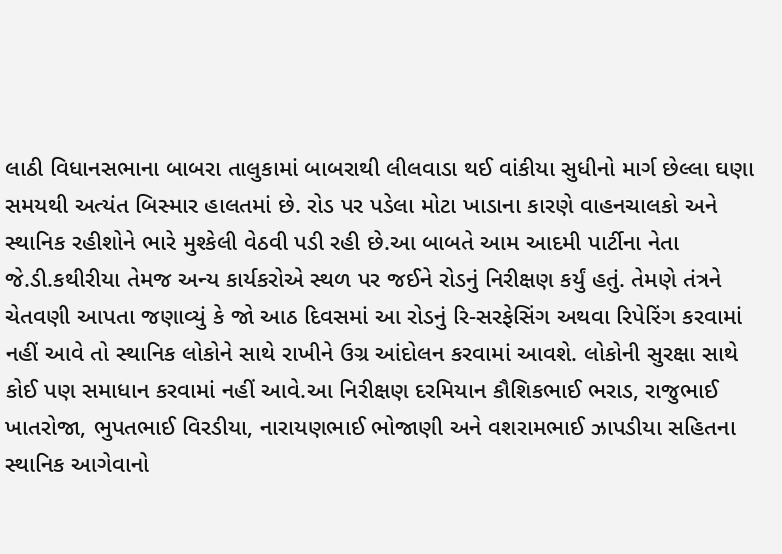લાઠી વિધાનસભાના બાબરા તાલુકામાં બાબરાથી લીલવાડા થઈ વાંકીયા સુધીનો માર્ગ છેલ્લા ઘણા સમયથી અત્યંત બિસ્માર હાલતમાં છે. રોડ પર પડેલા મોટા ખાડાના કારણે વાહનચાલકો અને સ્થાનિક રહીશોને ભારે મુશ્કેલી વેઠવી પડી રહી છે.આ બાબતે આમ આદમી પાર્ટીના નેતા જે.ડી.કથીરીયા તેમજ અન્ય કાર્યકરોએ સ્થળ પર જઈને રોડનું નિરીક્ષણ કર્યું હતું. તેમણે તંત્રને ચેતવણી આપતા જણાવ્યું કે જો આઠ દિવસમાં આ રોડનું રિ-સરફેસિંગ અથવા રિપેરિંગ કરવામાં નહીં આવે તો સ્થાનિક લોકોને સાથે રાખીને ઉગ્ર આંદોલન કરવામાં આવશે. લોકોની સુરક્ષા સાથે કોઈ પણ સમાધાન કરવામાં નહીં આવે.આ નિરીક્ષણ દરમિયાન કૌશિકભાઈ ભરાડ, રાજુભાઈ ખાતરોજા, ભુપતભાઈ વિરડીયા, નારાયણભાઈ ભોજાણી અને વશરામભાઈ ઝાપડીયા સહિતના સ્થાનિક આગેવાનો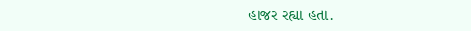હાજર રહ્યા હતા.